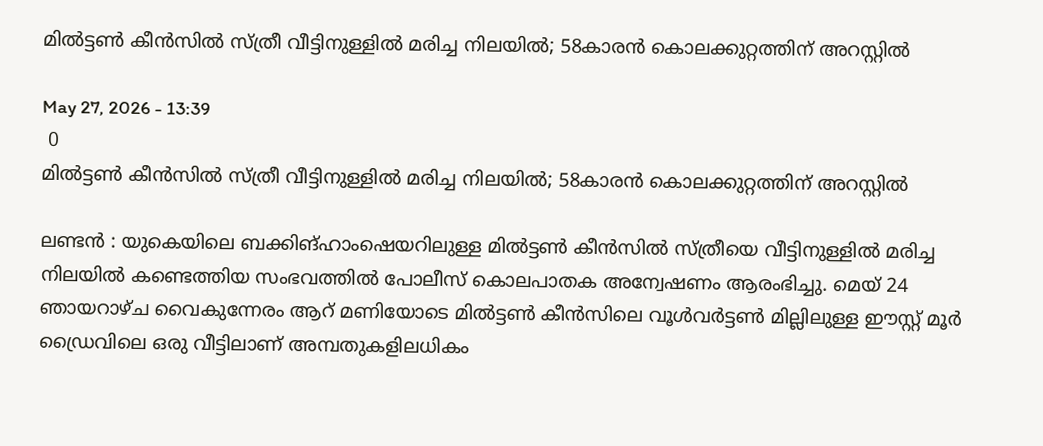മിൽട്ടൺ കീൻസിൽ സ്ത്രീ വീട്ടിനുള്ളിൽ മരിച്ച നിലയിൽ; 58കാരൻ കൊലക്കുറ്റത്തിന് അറസ്റ്റിൽ

May 27, 2026 - 13:39
 0
മിൽട്ടൺ കീൻസിൽ സ്ത്രീ വീട്ടിനുള്ളിൽ മരിച്ച നിലയിൽ; 58കാരൻ കൊലക്കുറ്റത്തിന് അറസ്റ്റിൽ

ലണ്ടൻ : യുകെയിലെ ബക്കിങ്ഹാംഷെയറിലുള്ള മിൽട്ടൺ കീൻസിൽ സ്ത്രീയെ വീട്ടിനുള്ളിൽ മരിച്ച നിലയിൽ കണ്ടെത്തിയ സംഭവത്തിൽ പോലീസ് കൊലപാതക അന്വേഷണം ആരംഭിച്ചു. മെയ് 24 ഞായറാഴ്ച വൈകുന്നേരം ആറ് മണിയോടെ മിൽട്ടൺ കീൻസിലെ വൂൾവർട്ടൺ മില്ലിലുള്ള ഈസ്റ്റ് മൂർ ഡ്രൈവിലെ ഒരു വീട്ടിലാണ് അമ്പതുകളിലധികം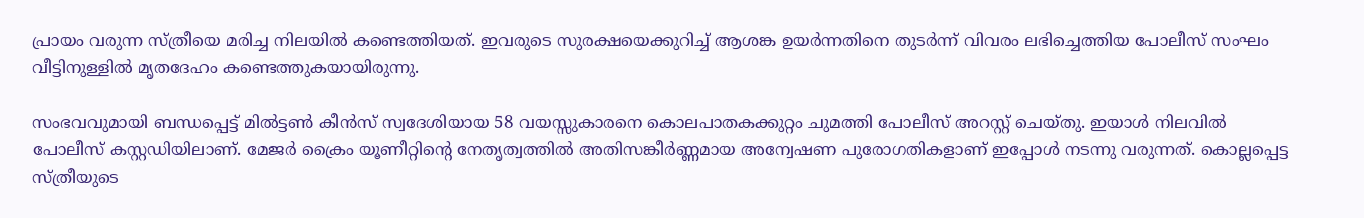പ്രായം വരുന്ന സ്ത്രീയെ മരിച്ച നിലയിൽ കണ്ടെത്തിയത്. ഇവരുടെ സുരക്ഷയെക്കുറിച്ച് ആശങ്ക ഉയർന്നതിനെ തുടർന്ന് വിവരം ലഭിച്ചെത്തിയ പോലീസ് സംഘം വീട്ടിനുള്ളിൽ മൃതദേഹം കണ്ടെത്തുകയായിരുന്നു.

സംഭവവുമായി ബന്ധപ്പെട്ട് മിൽട്ടൺ കീൻസ് സ്വദേശിയായ 58 വയസ്സുകാരനെ കൊലപാതകക്കുറ്റം ചുമത്തി പോലീസ് അറസ്റ്റ് ചെയ്തു. ഇയാൾ നിലവിൽ പോലീസ് കസ്റ്റഡിയിലാണ്. മേജർ ക്രൈം യൂണീറ്റിന്റെ നേതൃത്വത്തിൽ അതിസങ്കീർണ്ണമായ അന്വേഷണ പുരോഗതികളാണ് ഇപ്പോൾ നടന്നു വരുന്നത്. കൊല്ലപ്പെട്ട സ്ത്രീയുടെ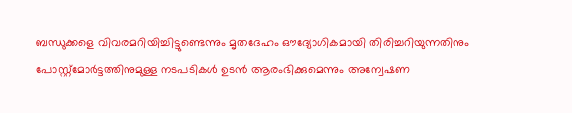ബന്ധുക്കളെ വിവരമറിയിച്ചിട്ടുണ്ടെന്നും മൃതദേഹം ഔദ്യോഗികമായി തിരിച്ചറിയുന്നതിനും പോസ്റ്റ്‌മോർട്ടത്തിനുമുള്ള നടപടികൾ ഉടൻ ആരംഭിക്കുമെന്നും അന്വേഷണ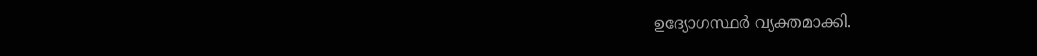ഉദ്യോഗസ്ഥർ വ്യക്തമാക്കി.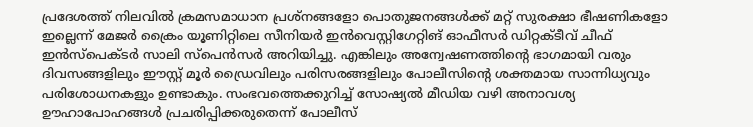പ്രദേശത്ത് നിലവിൽ ക്രമസമാധാന പ്രശ്നങ്ങളോ പൊതുജനങ്ങൾക്ക് മറ്റ് സുരക്ഷാ ഭീഷണികളോ ഇല്ലെന്ന് മേജർ ക്രൈം യൂണിറ്റിലെ സീനിയർ ഇൻവെസ്റ്റിഗേറ്റിങ് ഓഫീസർ ഡിറ്റക്ടീവ് ചീഫ് ഇൻസ്പെക്ടർ സാലി സ്പെൻസർ അറിയിച്ചു. എങ്കിലും അന്വേഷണത്തിന്റെ ഭാഗമായി വരും ദിവസങ്ങളിലും ഈസ്റ്റ് മൂർ ഡ്രൈവിലും പരിസരങ്ങളിലും പോലീസിന്റെ ശക്തമായ സാന്നിധ്യവും പരിശോധനകളും ഉണ്ടാകും. സംഭവത്തെക്കുറിച്ച് സോഷ്യൽ മീഡിയ വഴി അനാവശ്യ ഊഹാപോഹങ്ങൾ പ്രചരിപ്പിക്കരുതെന്ന് പോലീസ്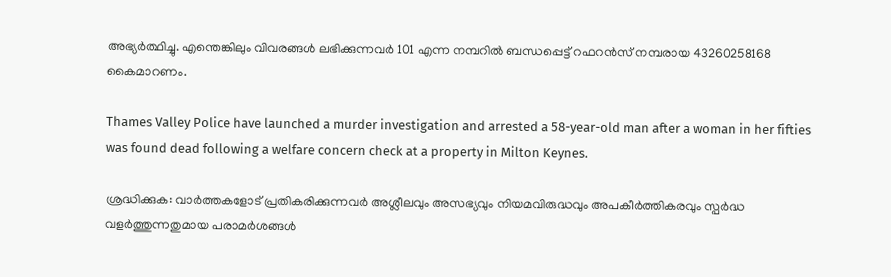അഭ്യർത്ഥിച്ചു. എന്തെങ്കിലും വിവരങ്ങൾ ലഭിക്കുന്നവർ 101 എന്ന നമ്പറിൽ ബന്ധപ്പെട്ട് റഫറൻസ് നമ്പരായ 43260258168 കൈമാറണം.

Thames Valley Police have launched a murder investigation and arrested a 58-year-old man after a woman in her fifties was found dead following a welfare concern check at a property in Milton Keynes.

ശ്രദ്ധിക്കുക: വാർത്തകളോട് പ്രതികരിക്കുന്നവർ അശ്ലീലവും അസഭ്യവും നിയമവിരുദ്ധവും അപകീർത്തികരവും സ്പർദ്ധ വളർത്തുന്നതുമായ പരാമർശങ്ങൾ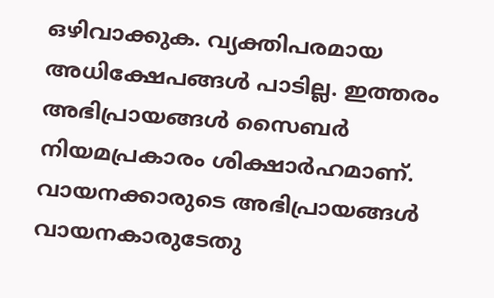ഒഴിവാക്കുക. വ്യക്തിപരമായ അധിക്ഷേപങ്ങൾ പാടില്ല. ഇത്തരം അഭിപ്രായങ്ങൾ സൈബർ നിയമപ്രകാരം ശിക്ഷാർഹമാണ്. വായനക്കാരുടെ അഭിപ്രായങ്ങൾ വായനകാരുടേതു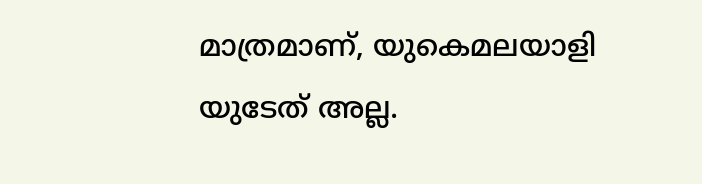മാത്രമാണ്, യുകെമലയാളി യുടേത് അല്ല.